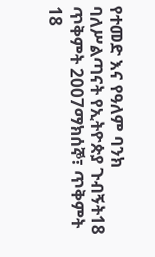የተመድ እና የዓለም ባንክ ባለሥልጣናት የኢትዮጵያ ጉብኝት18 ጥቅምት 2007ማክሰኞ፣ ጥቅምት 18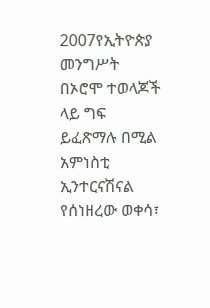2007የኢትዮጵያ መንግሥት በኦሮሞ ተወላጆች ላይ ግፍ ይፈጽማሉ በሚል አምነስቲ ኢንተርናሽናል የሰነዘረው ወቀሳ፣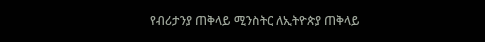የብሪታንያ ጠቅላይ ሚንስትር ለኢትዮጵያ ጠቅላይ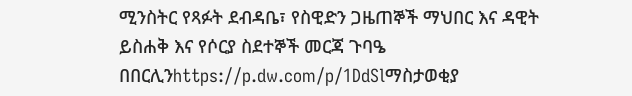ሚንስትር የጻፉት ደብዳቤ፣ የስዊድን ጋዜጠኞች ማህበር እና ዳዊት ይስሐቅ እና የሶርያ ስደተኞች መርጃ ጉባዔ በበርሊንhttps://p.dw.com/p/1DdSlማስታወቂያ